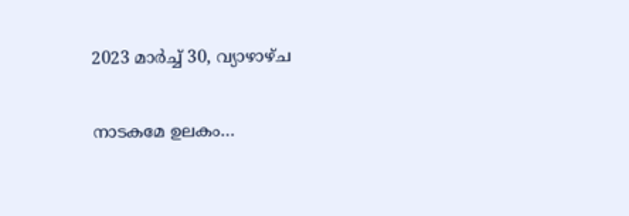2023 മാർച്ച് 30, വ്യാഴാഴ്‌ച

നാടകമേ ഉലകം…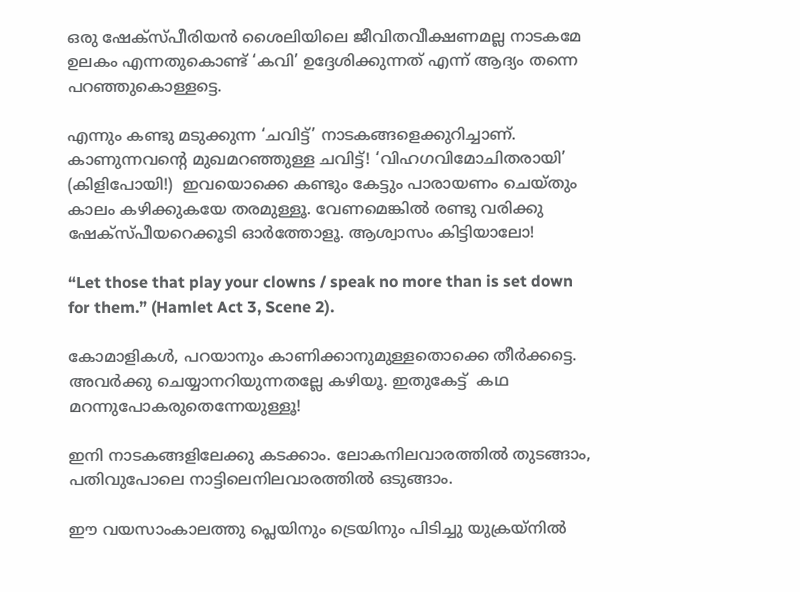ഒരു ഷേക്സ്പീരിയൻ ശൈലിയിലെ ജീവിതവീക്ഷണമല്ല നാടകമേ ഉലകം എന്നതുകൊണ്ട് ‘കവി’ ഉദ്ദേശിക്കുന്നത് എന്ന് ആദ്യം തന്നെ പറഞ്ഞുകൊള്ളട്ടെ.

എന്നും കണ്ടു മടുക്കുന്ന ‘ചവിട്ട്’ നാടകങ്ങളെക്കുറിച്ചാണ്. കാണുന്നവന്റെ മുഖമറഞ്ഞുള്ള ചവിട്ട്! ‘വിഹഗവിമോചിതരായി’ (കിളിപോയി!)  ഇവയൊക്കെ കണ്ടും കേട്ടും പാരായണം ചെയ്തും കാലം കഴിക്കുകയേ തരമുള്ളൂ. വേണമെങ്കിൽ രണ്ടു വരിക്കു ഷേക്സ്പീയറെക്കൂടി ഓർത്തോളൂ. ആശ്വാസം കിട്ടിയാലോ!

“Let those that play your clowns / speak no more than is set down for them.” (Hamlet Act 3, Scene 2).

കോമാളികൾ, പറയാനും കാണിക്കാനുമുള്ളതൊക്കെ തീർക്കട്ടെ. അവർക്കു ചെയ്യാനറിയുന്നതല്ലേ കഴിയൂ. ഇതുകേട്ട്  കഥ മറന്നുപോകരുതെന്നേയുള്ളൂ!

ഇനി നാടകങ്ങളിലേക്കു കടക്കാം. ലോകനിലവാരത്തിൽ തുടങ്ങാം, പതിവുപോലെ നാട്ടിലെനിലവാരത്തിൽ ഒടുങ്ങാം.

ഈ വയസാംകാലത്തു പ്ലെയിനും ട്രെയിനും പിടിച്ചു യുക്രയ്‌നിൽ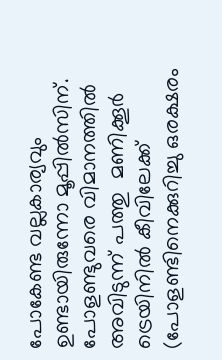പോകേണ്ട വല്ലകാര്യവും ഉണ്ടായിരുന്നോ മൂപ്പിൽസിന്. പോളണ്ടുവരെ വിമാനത്തിൽ  അവിടുന്ന് പത്തു  മണിക്കൂർ ട്രെയിനിൽ കീവിലേക്ക് (പോളണ്ടിനെക്കുറിച്ചു ഒരക്ഷരം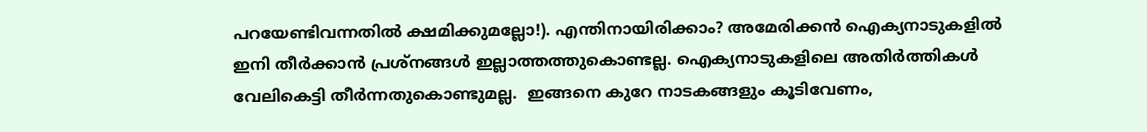പറയേണ്ടിവന്നതിൽ ക്ഷമിക്കുമല്ലോ!). എന്തിനായിരിക്കാം? അമേരിക്കൻ ഐക്യനാടുകളിൽ ഇനി തീർക്കാൻ പ്രശ്നങ്ങൾ ഇല്ലാത്തത്തുകൊണ്ടല്ല. ഐക്യനാടുകളിലെ അതിർത്തികൾ വേലികെട്ടി തീർന്നതുകൊണ്ടുമല്ല.  ഇങ്ങനെ കുറേ നാടകങ്ങളും കൂടിവേണം,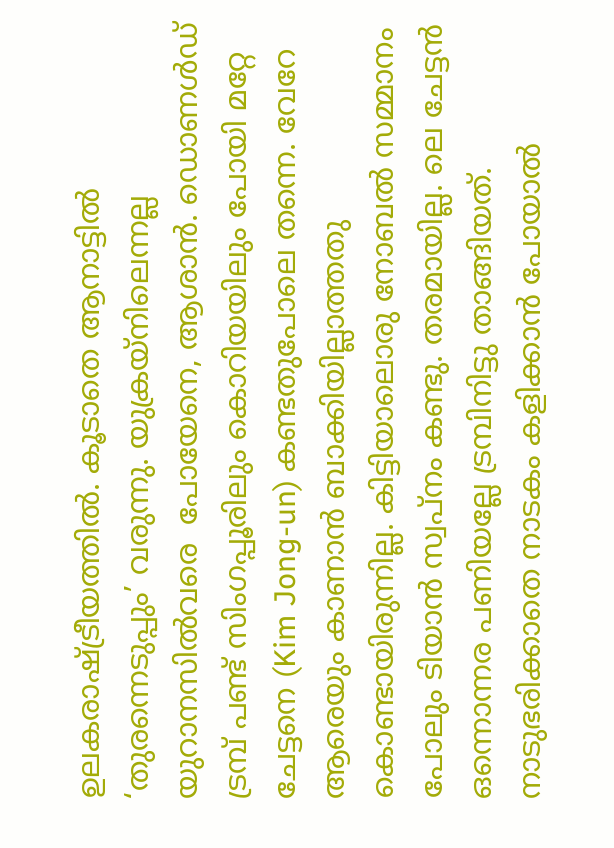ഉലകരാഷ്ട്രീയത്തിൽ. കൂടാതെ ആനാട്ടിൽ ‘തുരന്നെടുപ്പും’ വരുന്നു. യുക്രയ്‌നിലെന്നല്ല യുറാനസിൽവരെ  പോയേനെ, ആശാൻ. ഡൊണൾഡ് ട്രമ്പ് പണ്ട് സിംഗപ്പൂരിലും കൊറിയയിലും പോയി മറ്റേ ചേട്ടനെ (Kim Jong-un) കണ്ടതുപോലെ തന്നെ. വേറേ ആരെയും കാണാൻ ബാക്കിയില്ലാത്തതു കൊണ്ടായിരുന്നില്ല. കിട്ടിയാലൊരു നോബൽ സമ്മാനം പോലും ടിയാൻ സ്വപ്നം കണ്ടു. തരമായില്ല. ലെ ചേട്ടൻ ഒന്നൊന്നര പണിയല്ലേ ട്രമ്പിനിട്ടു താങ്ങിയത്. നാടുഭരിക്കാതെ നാടകം കളിക്കാൻ പോയാൽ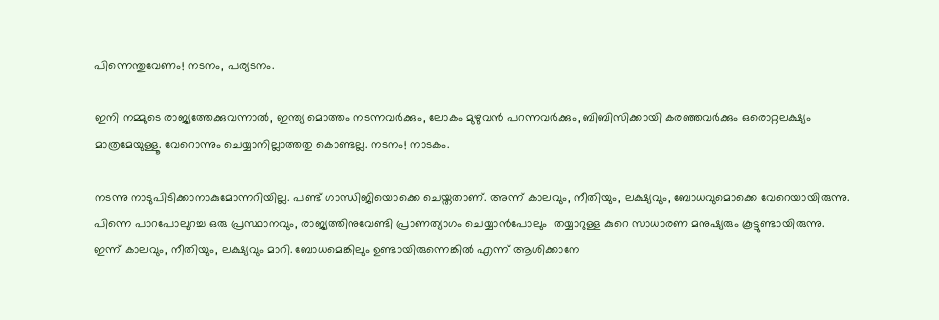പിന്നെന്തുവേണം! നടനം, പര്യടനം.

ഇനി നമ്മുടെ രാജ്യത്തേക്കുവന്നാൽ, ഇന്ത്യ മൊത്തം നടന്നവർക്കും, ലോകം മുഴുവൻ പറന്നവർക്കും, ബിബിസിക്കായി കരഞ്ഞവർക്കും ഒരൊറ്റലക്ഷ്യം മാത്രമേയുള്ളൂ. വേറൊന്നും ചെയ്യാനില്ലാത്തതു കൊണ്ടല്ല. നടനം! നാടകം.

നടന്നു നാടുപിടിക്കാനാകുമോന്നറിയില്ല. പണ്ട് ഗാന്ധിജിയൊക്കെ ചെയ്തതാണ്. അന്ന് കാലവും, നീതിയും, ലക്ഷ്യവും, ബോധവുമൊക്കെ വേറെയായിരുന്നു. പിന്നെ പാറപോലുറച്ച ഒരു പ്രസ്ഥാനവും, രാജ്യത്തിനുവേണ്ടി പ്രാണത്യാഗം ചെയ്യാൻപോലും  തയ്യാറുള്ള കുറെ സാധാരണ മനുഷ്യരും കൂട്ടുണ്ടായിരുന്നു. ഇന്ന് കാലവും, നീതിയും, ലക്ഷ്യവും മാറി. ബോധമെങ്കിലും ഉണ്ടായിരുന്നെങ്കിൽ എന്ന്‌ ആശിക്കാനേ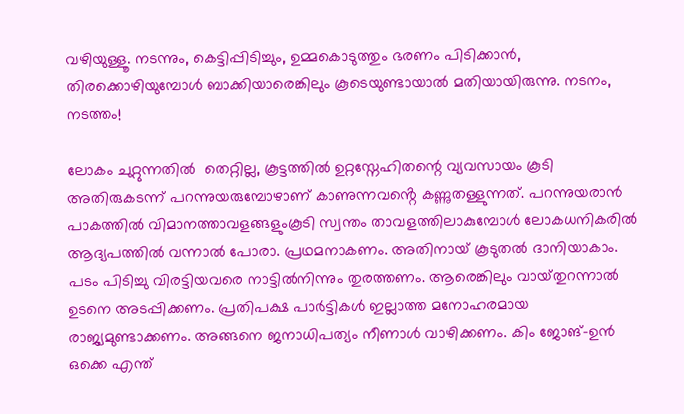വഴിയുള്ളൂ. നടന്നും, കെട്ടിപ്പിടിച്ചും, ഉമ്മകൊടുത്തും ഭരണം പിടിക്കാൻ, തിരക്കൊഴിയുമ്പോൾ ബാക്കിയാരെങ്കിലും കൂടെയുണ്ടായാൽ മതിയായിരുന്നു. നടനം, നടത്തം!

ലോകം ചുറ്റുന്നതിൽ  തെറ്റില്ല, കൂട്ടത്തിൽ ഉറ്റസ്നേഹിതന്റെ വ്യവസായം കൂടി അതിരുകടന്ന് പറന്നുയരുമ്പോഴാണ് കാണുന്നവൻ്റെ കണ്ണുതള്ളുന്നത്. പറന്നുയരാൻ പാകത്തിൽ വിമാനത്താവളങ്ങളുംകൂടി സ്വന്തം താവളത്തിലാകുമ്പോൾ ലോകധനികരിൽ ആദ്യപത്തിൽ വന്നാൽ പോരാ. പ്രഥമനാകണം. അതിനായ് കൂടുതൽ ദാനിയാകാം. പടം പിടിച്ചു വിരട്ടിയവരെ നാട്ടിൽനിന്നും തുരത്തണം. ആരെങ്കിലും വായ്‌തുറന്നാൽ ഉടനെ അടപ്പിക്കണം. പ്രതിപക്ഷ പാർട്ടികൾ ഇല്ലാത്ത മനോഹരമായ രാജ്യമുണ്ടാക്കണം. അങ്ങനെ ജനാധിപത്യം നീണാൾ വാഴിക്കണം. കിം ജോങ്-ഉൻ ഒക്കെ എന്ത്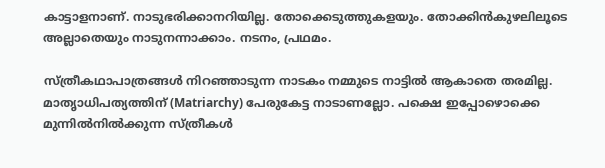കാട്ടാളനാണ്‌. നാടുഭരിക്കാനറിയില്ല. തോക്കെടുത്തുകളയും. തോക്കിൻകുഴലിലൂടെ അല്ലാതെയും നാടുനന്നാക്കാം. നടനം, പ്രഥമം.

സ്ത്രീകഥാപാത്രങ്ങൾ നിറഞ്ഞാടുന്ന നാടകം നമ്മുടെ നാട്ടിൽ ആകാതെ തരമില്ല. മാതൃാധിപത്യത്തിന് (Matriarchy) പേരുകേട്ട നാടാണല്ലോ. പക്ഷെ ഇപ്പോഴൊക്കെ മുന്നിൽനിൽക്കുന്ന സ്ത്രീകൾ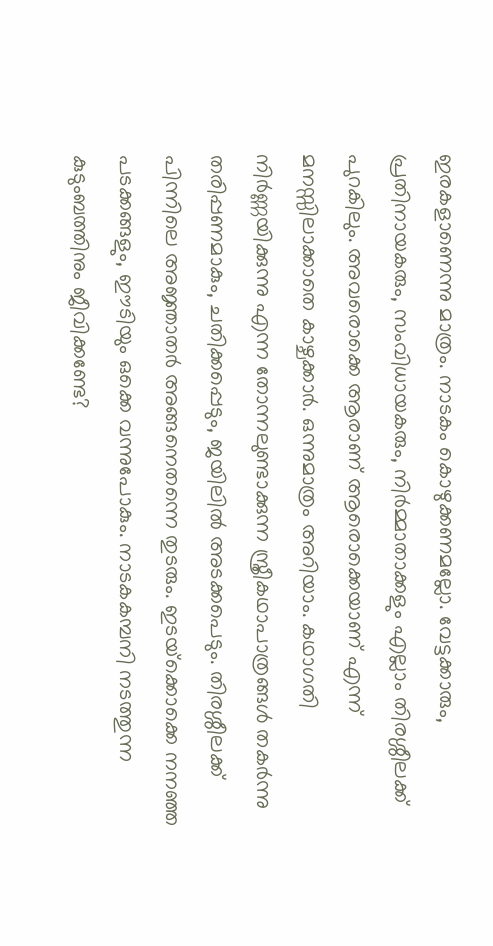ഇരകളാണെന്നു മാത്രം. നാടകം കൊഴുക്കണമല്ലോ. വേട്ടക്കാരും, പ്രതിനായകരും, സംവിധായകരും, നിർമ്മാതാക്കളും എല്ലാം തിരശ്ശീലക്ക് പുറകിലും. അവരൊക്കെ ആരാണ് ആരൊക്കെയാണ് എന്ന്  മനസ്സിലാക്കാതെ കാഴ്ചക്കാർ. ഒന്നുമാത്രം അറിയാം. കഥാഗതി നിർണ്ണയിക്കുന്നു എന്ന തോന്നലുണ്ടാക്കുന്ന സ്ത്രീകഥാപാത്രങ്ങൾ തകർന്നു തരിപ്പണമാകും, ചതിക്കപ്പെടും, ജയിലിൽ അടക്കപെടും. തിരശ്ശീലക്ക് പിന്നിലെ അജ്ഞാതർ അങ്ങനെതന്നെ തുടരും. ഇടയ്‌ക്കൊക്കെ നനഞ്ഞ പടക്കങ്ങളും, ഈടിയും ഒക്കെ വന്നുപോകും. നാടകകമ്പനി നടത്തുന്ന കുടുംബത്തിനും ജീവിക്കണ്ടേ?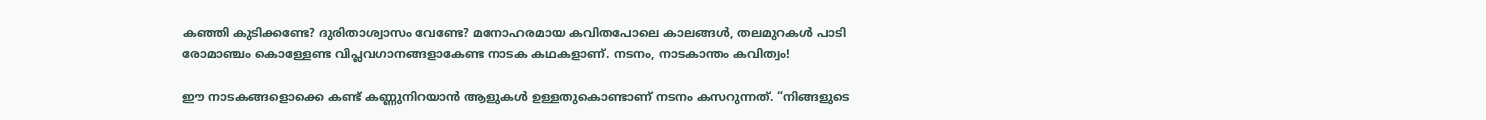കഞ്ഞി കുടിക്കണ്ടേ? ദുരിതാശ്വാസം വേണ്ടേ? മനോഹരമായ കവിതപോലെ കാലങ്ങൾ, തലമുറകൾ പാടി രോമാഞ്ചം കൊള്ളേണ്ട വിപ്ലവഗാനങ്ങളാകേണ്ട നാടക കഥകളാണ്. നടനം, നാടകാന്തം കവിത്വം!

ഈ നാടകങ്ങളൊക്കെ കണ്ട് കണ്ണുനിറയാൻ ആളുകൾ ഉള്ളതുകൊണ്ടാണ് നടനം കസറുന്നത്. “നിങ്ങളുടെ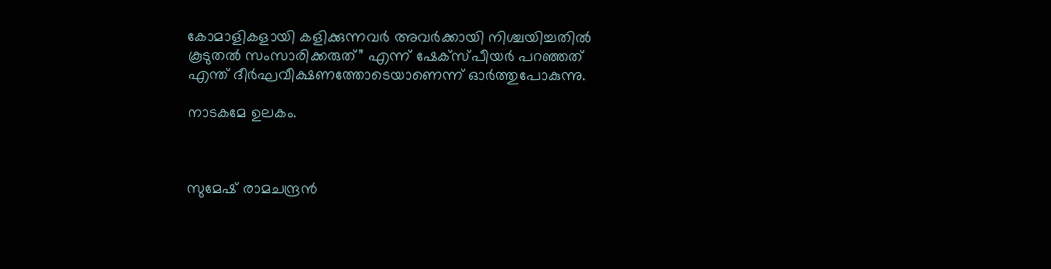കോമാളികളായി കളിക്കുന്നവർ അവർക്കായി നിശ്ചയിച്ചതിൽ കൂടുതൽ സംസാരിക്കരുത്” എന്ന് ഷേക്സ്പീയർ പറഞ്ഞത് എന്ത് ദീർഘവീക്ഷണത്തോടെയാണെന്ന് ഓർത്തുപോകുന്നു.

നാടകമേ ഉലകം.



സുമേഷ് രാമചന്ദ്രൻ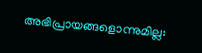അഭിപ്രായങ്ങളൊന്നുമില്ല: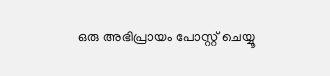ഒരു അഭിപ്രായം പോസ്റ്റ് ചെയ്യൂ